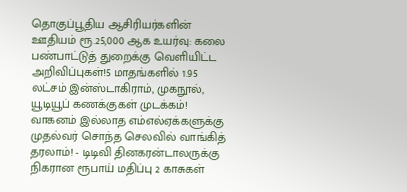தொகுப்பூதிய ஆசிரியர்களின் ஊதியம் ரூ.25,000 ஆக உயர்வு: கலை பண்பாட்டுத் துறைக்கு வெளியிட்ட அறிவிப்புகள்!5 மாதங்களில் 1.95 லட்சம் இன்ஸ்டாகிராம், முகநூல், யூடியூப் கணக்குகள் முடக்கம்! வாகனம் இல்லாத எம்எல்ஏக்களுக்கு முதல்வர் சொந்த செலவில் வாங்கித் தரலாம்! - டிடிவி தினகரன்டாலருக்கு நிகரான ரூபாய் மதிப்பு 2 காசுகள்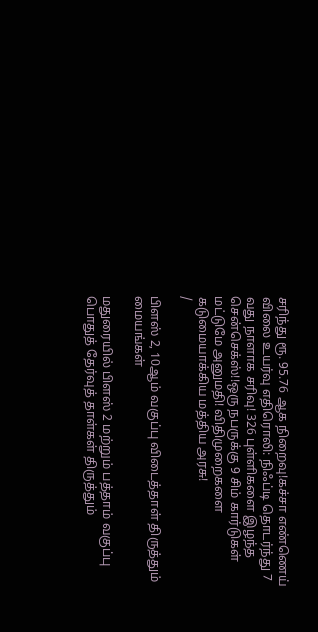சரிந்து ரூ. 95.76 ஆக நிறைவு!கச்சா எண்ணெய் விலை உயர்வு எதிரொலி: நிஃப்டி தொடர்ந்து 7 வது நாளாக சரிவு! 326 புள்ளிகளை இழந்த சென்செக்ஸ்!!ஒரு நபருக்கு 9 சிம் கார்டுகள் மட்டுமே அனுமதி! விதிமுறைகளை கடுமையாக்கிய மத்திய அரசு!
/

பிளஸ் 2, 10ஆம் வகுப்பு விடைத்தாள் திருத்தும் மையங்கள்

மதுரையில் பிளஸ் 2 மற்றும் பத்தாம் வகுப்பு பொதுத் தேர்வுத் தாள்கள் திருத்தும்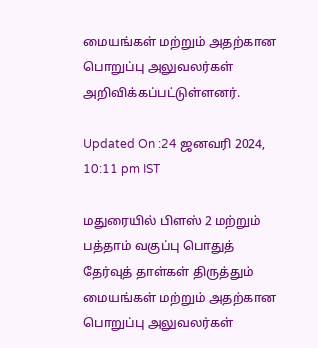மையங்கள் மற்றும் அதற்கான பொறுப்பு அலுவலர்கள் அறிவிக்கப்பட்டுள்ளனர்.

Updated On :24 ஜனவரி 2024, 10:11 pm IST

மதுரையில் பிளஸ் 2 மற்றும் பத்தாம் வகுப்பு பொதுத் தேர்வுத் தாள்கள் திருத்தும் மையங்கள் மற்றும் அதற்கான பொறுப்பு அலுவலர்கள்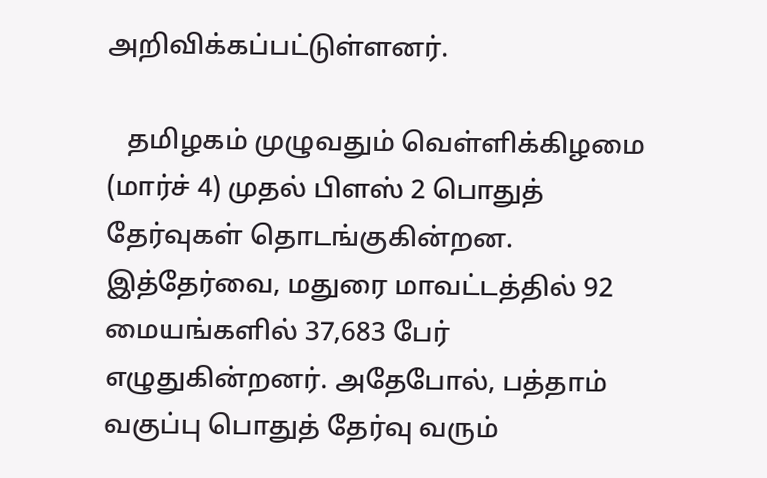அறிவிக்கப்பட்டுள்ளனர்.

   தமிழகம் முழுவதும் வெள்ளிக்கிழமை (மார்ச் 4) முதல் பிளஸ் 2 பொதுத் தேர்வுகள் தொடங்குகின்றன. இத்தேர்வை, மதுரை மாவட்டத்தில் 92 மையங்களில் 37,683 பேர் எழுதுகின்றனர். அதேபோல், பத்தாம் வகுப்பு பொதுத் தேர்வு வரும்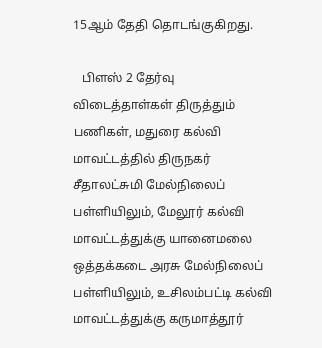15ஆம் தேதி தொடங்குகிறது.

   பிளஸ் 2 தேர்வு விடைத்தாள்கள் திருத்தும் பணிகள், மதுரை கல்வி மாவட்டத்தில் திருநகர் சீதாலட்சுமி மேல்நிலைப் பள்ளியிலும், மேலூர் கல்வி மாவட்டத்துக்கு யானைமலை ஒத்தக்கடை அரசு மேல்நிலைப் பள்ளியிலும், உசிலம்பட்டி கல்வி மாவட்டத்துக்கு கருமாத்தூர்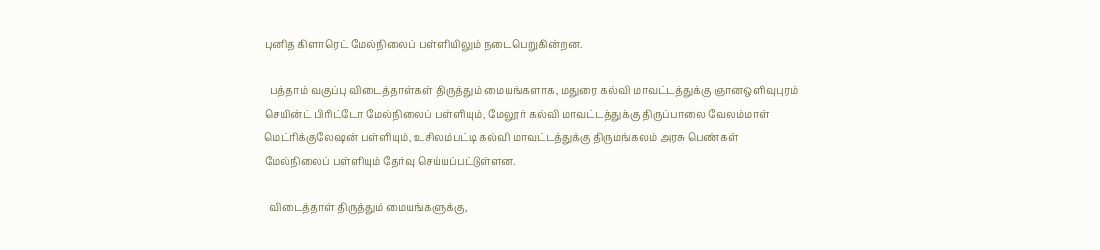புனித கிளாரெட் மேல்நிலைப் பள்ளியிலும் நடைபெறுகின்றன.

  பத்தாம் வகுப்பு விடைத்தாள்கள் திருத்தும் மையங்களாக, மதுரை கல்வி மாவட்டத்துக்கு ஞானஒளிவுபுரம் செயின்ட் பிரிட்டோ மேல்நிலைப் பள்ளியும், மேலூர் கல்வி மாவட்டத்துக்கு திருப்பாலை வேலம்மாள் மெட்ரிக்குலேஷன் பள்ளியும், உசிலம்பட்டி கல்வி மாவட்டத்துக்கு திருமங்கலம் அரசு பெண்கள் மேல்நிலைப் பள்ளியும் தேர்வு செய்யப்பட்டுள்ளன.

  விடைத்தாள் திருத்தும் மையங்களுக்கு,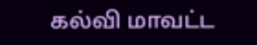கல்வி மாவட்ட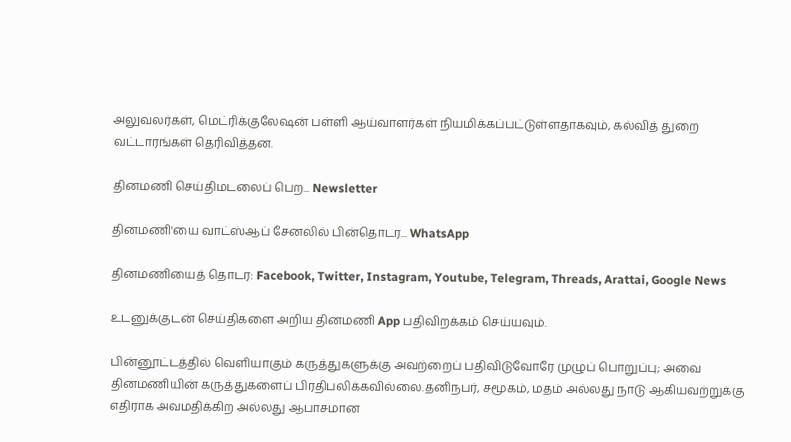அலுவலர்கள், மெட்ரிக்குலேஷன் பள்ளி ஆய்வாளர்கள் நியமிக்கப்பட்டுள்ளதாகவும், கல்வித் துறை வட்டாரங்கள் தெரிவித்தன.

தினமணி செய்திமடலைப் பெற... Newsletter

தினமணி'யை வாட்ஸ்ஆப் சேனலில் பின்தொடர... WhatsApp

தினமணியைத் தொடர: Facebook, Twitter, Instagram, Youtube, Telegram, Threads, Arattai, Google News

உடனுக்குடன் செய்திகளை அறிய தினமணி App பதிவிறக்கம் செய்யவும்.

பின்னூட்டத்தில் வெளியாகும் கருத்துகளுக்கு அவற்றைப் பதிவிடுவோரே முழுப் பொறுப்பு; அவை தினமணியின் கருத்துகளைப் பிரதிபலிக்கவில்லை.தனிநபர், சமூகம், மதம் அல்லது நாடு ஆகியவற்றுக்கு எதிராக அவமதிக்கிற அல்லது ஆபாசமான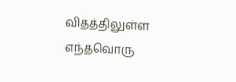விதத்திலுள்ள எந்தவொரு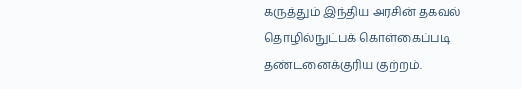கருத்தும் இந்திய அரசின் தகவல் தொழில்நுட்பக் கொள்கைப்படி தண்டனைக்குரிய குற்றம்.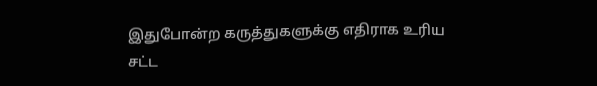இதுபோன்ற கருத்துகளுக்கு எதிராக உரிய சட்ட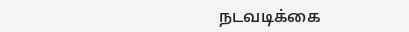நடவடிக்கை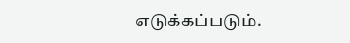எடுக்கப்படும்.